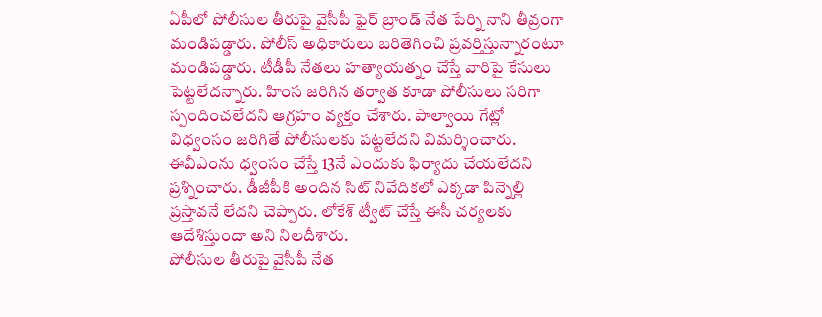ఏపీలో పోలీసుల తీరుపై వైసీపీ ఫైర్ బ్రాండ్ నేత పేర్ని నాని తీవ్రంగా మండిపడ్డారు. పోలీస్ అధికారులు బరితెగించి ప్రవర్తిస్తున్నారంటూ మండిపడ్డారు. టీడీపీ నేతలు హత్యాయత్నం చేస్తే వారిపై కేసులు పెట్టలేదన్నారు. హింస జరిగిన తర్వాత కూడా పోలీసులు సరిగా స్పందించలేదని ఆగ్రహం వ్యక్తం చేశారు. పాల్వాయి గేట్లో విధ్వంసం జరిగితే పోలీసులకు పట్టలేదని విమర్శించారు. ఈవీఎంను ధ్వంసం చేస్తే 13నే ఎందుకు ఫిర్యాదు చేయలేదని ప్రశ్నించారు. డీజీపీకి అందిన సిట్ నివేదికలో ఎక్కడా పిన్నెల్లి ప్రస్తావనే లేదని చెప్పారు. లోకేశ్ ట్వీట్ చేస్తే ఈసీ చర్యలకు ఆదేశిస్తుందా అని నిలదీశారు.
పోలీసుల తీరుపై వైసీపీ నేత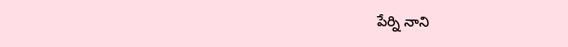పేర్ని నాని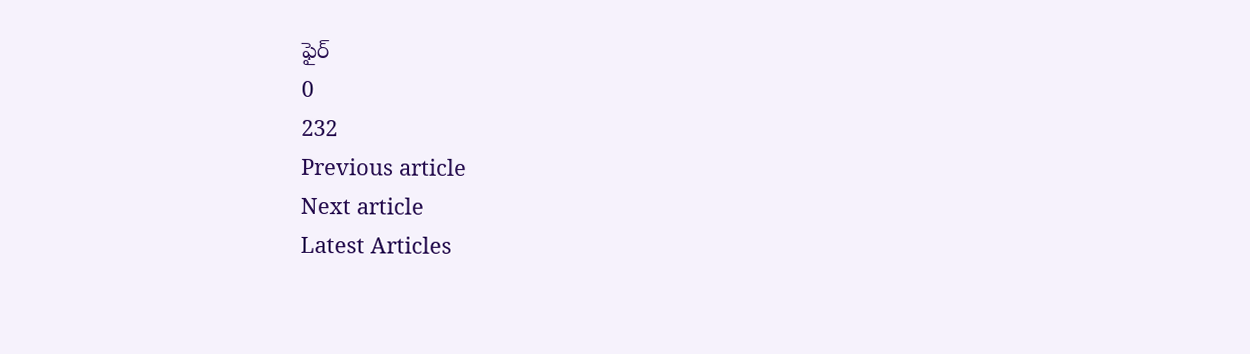ఫైర్
0
232
Previous article
Next article
Latest Articles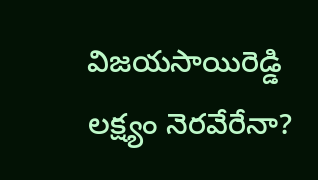విజయసాయిరెడ్డి లక్ష్యం నెరవేరేనా?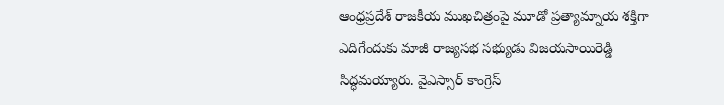ఆంధ్రప్రదేశ్ రాజకీయ ముఖచిత్రంపై మూడో ప్రత్యామ్నాయ శక్తిగా ఎదిగేందుకు మాజీ రాజ్యసభ సభ్యుడు విజయసాయిరెడ్డి సిద్ధమయ్యారు. వైఎస్సార్ కాంగ్రెస్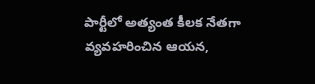పార్టీలో అత్యంత కీలక నేతగా వ్యవహరించిన ఆయన,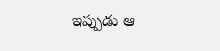ఇప్పుడు ఆ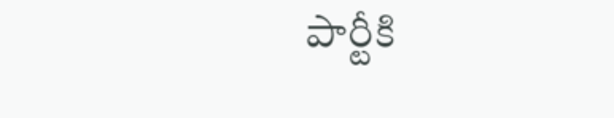పార్టీకి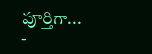పూర్తిగా...
-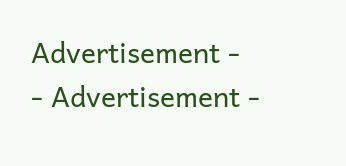Advertisement -
- Advertisement -